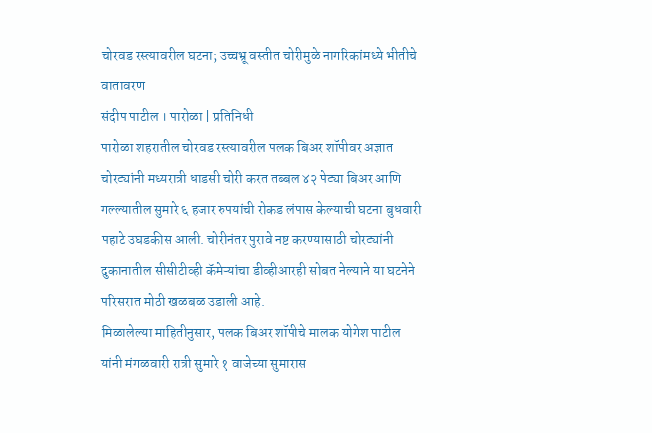चोरवड रस्त्यावरील घटना; उच्चभ्रू वस्तीत चोरीमुळे नागरिकांमध्ये भीतीचे वातावरण
संदीप पाटील । पारोळा | प्रतिनिधी
पारोळा शहरातील चोरवड रस्त्यावरील पलक बिअर शॉपीवर अज्ञात चोरट्यांनी मध्यरात्री धाडसी चोरी करत तब्बल ४२ पेट्या बिअर आणि गल्ल्यातील सुमारे ६ हजार रुपयांची रोकड लंपास केल्याची घटना बुधवारी पहाटे उघडकीस आली. चोरीनंतर पुरावे नष्ट करण्यासाठी चोरट्यांनी दुकानातील सीसीटीव्ही कॅमेऱ्यांचा डीव्हीआरही सोबत नेल्याने या घटनेने परिसरात मोठी खळबळ उडाली आहे.
मिळालेल्या माहितीनुसार, पलक बिअर शॉपीचे मालक योगेश पाटील यांनी मंगळवारी रात्री सुमारे १ वाजेच्या सुमारास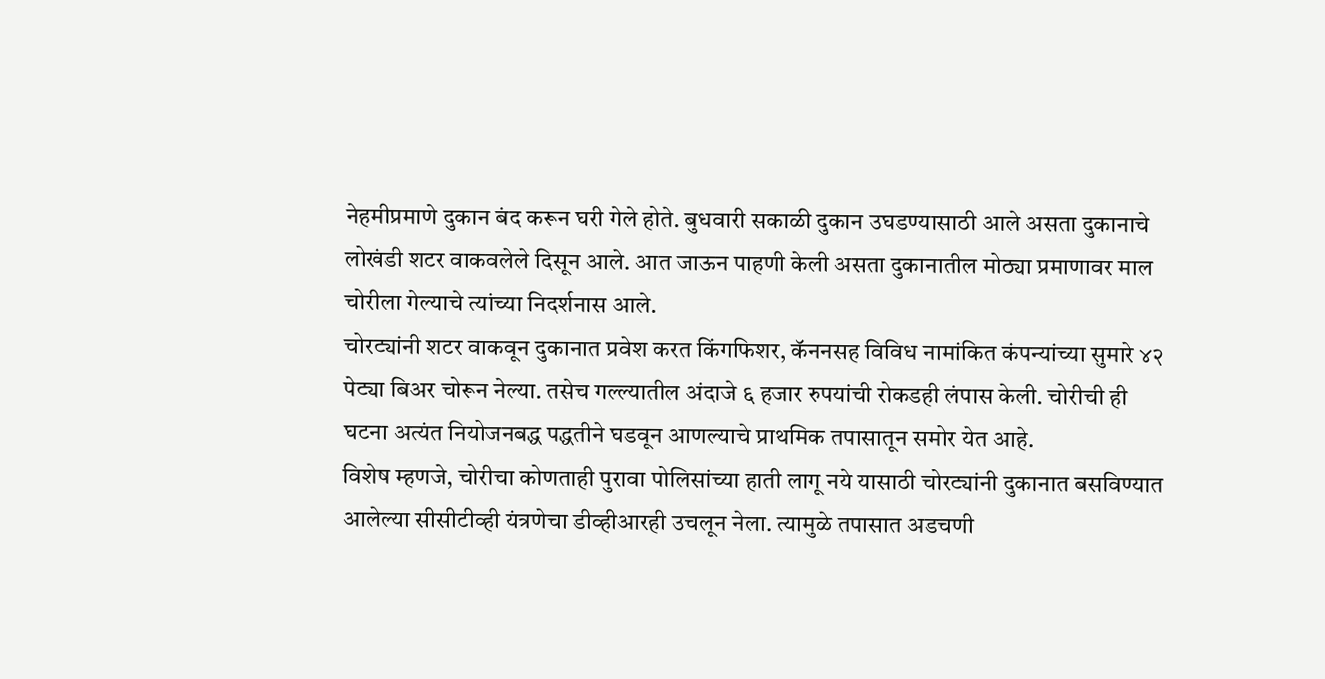नेहमीप्रमाणे दुकान बंद करून घरी गेले होते. बुधवारी सकाळी दुकान उघडण्यासाठी आले असता दुकानाचे लोखंडी शटर वाकवलेले दिसून आले. आत जाऊन पाहणी केली असता दुकानातील मोठ्या प्रमाणावर माल चोरीला गेल्याचे त्यांच्या निदर्शनास आले.
चोरट्यांनी शटर वाकवून दुकानात प्रवेश करत किंगफिशर, कॅननसह विविध नामांकित कंपन्यांच्या सुमारे ४२ पेट्या बिअर चोरून नेल्या. तसेच गल्ल्यातील अंदाजे ६ हजार रुपयांची रोकडही लंपास केली. चोरीची ही घटना अत्यंत नियोजनबद्ध पद्धतीने घडवून आणल्याचे प्राथमिक तपासातून समोर येत आहे.
विशेष म्हणजे, चोरीचा कोणताही पुरावा पोलिसांच्या हाती लागू नये यासाठी चोरट्यांनी दुकानात बसविण्यात आलेल्या सीसीटीव्ही यंत्रणेचा डीव्हीआरही उचलून नेला. त्यामुळे तपासात अडचणी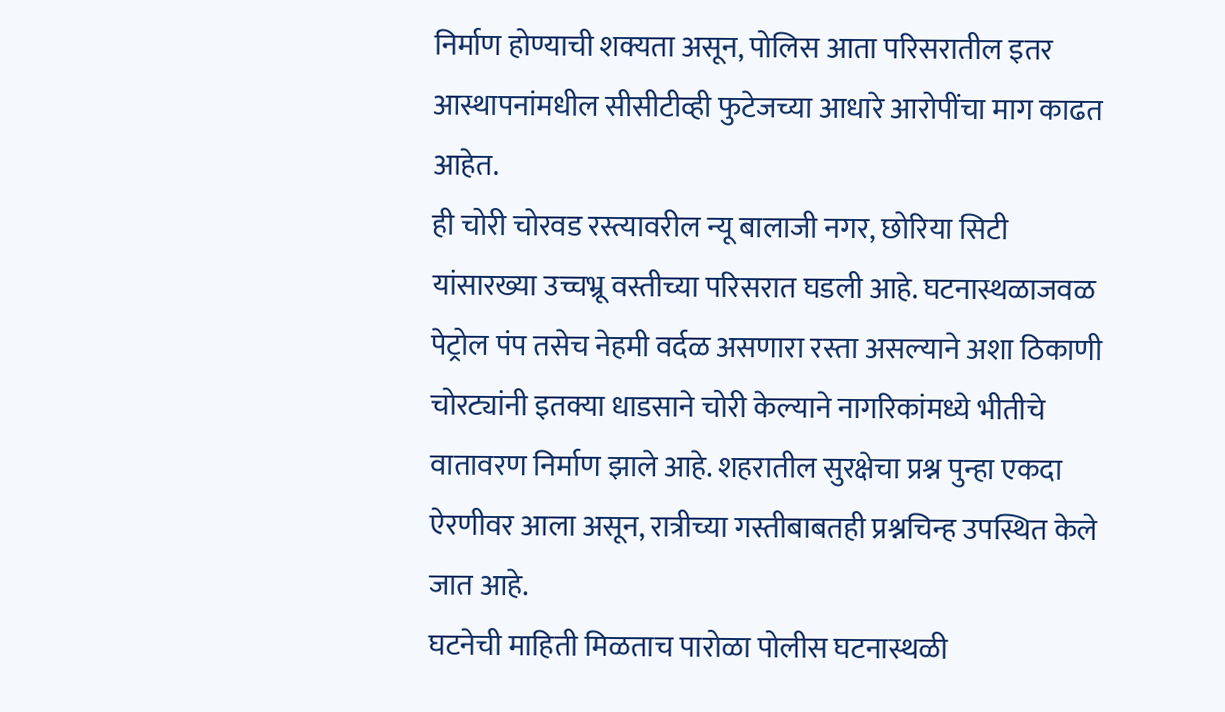निर्माण होण्याची शक्यता असून, पोलिस आता परिसरातील इतर आस्थापनांमधील सीसीटीव्ही फुटेजच्या आधारे आरोपींचा माग काढत आहेत.
ही चोरी चोरवड रस्त्यावरील न्यू बालाजी नगर, छोरिया सिटी यांसारख्या उच्चभ्रू वस्तीच्या परिसरात घडली आहे. घटनास्थळाजवळ पेट्रोल पंप तसेच नेहमी वर्दळ असणारा रस्ता असल्याने अशा ठिकाणी चोरट्यांनी इतक्या धाडसाने चोरी केल्याने नागरिकांमध्ये भीतीचे वातावरण निर्माण झाले आहे. शहरातील सुरक्षेचा प्रश्न पुन्हा एकदा ऐरणीवर आला असून, रात्रीच्या गस्तीबाबतही प्रश्नचिन्ह उपस्थित केले जात आहे.
घटनेची माहिती मिळताच पारोळा पोलीस घटनास्थळी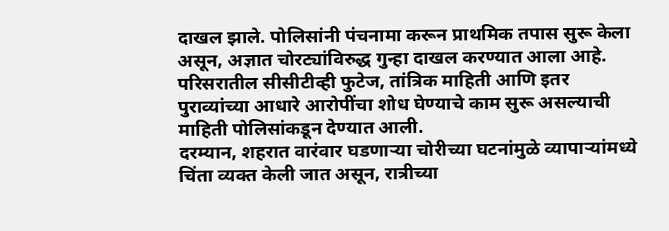दाखल झाले. पोलिसांनी पंचनामा करून प्राथमिक तपास सुरू केला असून, अज्ञात चोरट्यांविरुद्ध गुन्हा दाखल करण्यात आला आहे. परिसरातील सीसीटीव्ही फुटेज, तांत्रिक माहिती आणि इतर पुराव्यांच्या आधारे आरोपींचा शोध घेण्याचे काम सुरू असल्याची माहिती पोलिसांकडून देण्यात आली.
दरम्यान, शहरात वारंवार घडणाऱ्या चोरीच्या घटनांमुळे व्यापाऱ्यांमध्ये चिंता व्यक्त केली जात असून, रात्रीच्या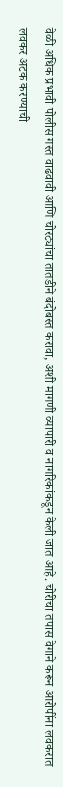वेळी अधिक प्रभावी पोलीस गस्त वाढवावी आणि चोरट्यांचा तातडीने बंदोबस्त करावा, अशी मागणी व्यापारी व नागरिकांकडून केली जात आहे. चोरीचा तपास वेगाने करून आरोपींना लवकरात लवकर अटक करण्याची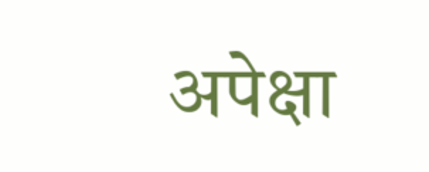अपेक्षा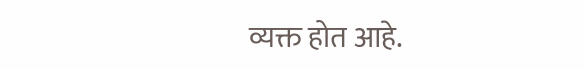व्यक्त होत आहे.